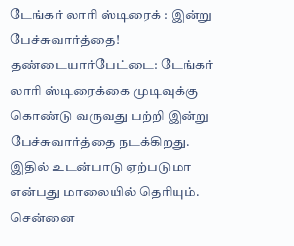டேங்கர் லாரி ஸ்டிரைக் : இன்று பேச்சுவார்த்தை!
தண்டையார்பேட்டை: டேங்கர் லாரி ஸ்டிரைக்கை முடிவுக்கு கொண்டு வருவது பற்றி இன்று பேச்சுவார்த்தை நடக்கிறது. இதில் உடன்பாடு ஏற்படுமா என்பது மாலையில் தெரியும். சென்னை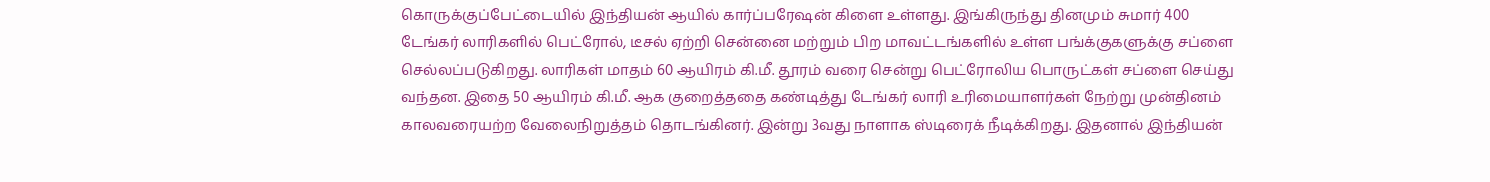கொருக்குப்பேட்டையில் இந்தியன் ஆயில் கார்ப்பரேஷன் கிளை உள்ளது. இங்கிருந்து தினமும் சுமார் 400 டேங்கர் லாரிகளில் பெட்ரோல், டீசல் ஏற்றி சென்னை மற்றும் பிற மாவட்டங்களில் உள்ள பங்க்குகளுக்கு சப்ளை செல்லப்படுகிறது. லாரிகள் மாதம் 60 ஆயிரம் கி.மீ. தூரம் வரை சென்று பெட்ரோலிய பொருட்கள் சப்ளை செய்து வந்தன. இதை 50 ஆயிரம் கி.மீ. ஆக குறைத்ததை கண்டித்து டேங்கர் லாரி உரிமையாளர்கள் நேற்று முன்தினம் காலவரையற்ற வேலைநிறுத்தம் தொடங்கினர். இன்று 3வது நாளாக ஸ்டிரைக் நீடிக்கிறது. இதனால் இந்தியன்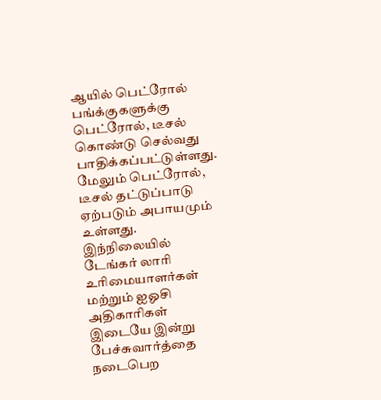ஆயில் பெட்ரோல் பங்க்குகளுக்கு பெட்ரோல், டீசல் கொண்டு செல்வது பாதிக்கப்பட்டுள்ளது. மேலும் பெட்ரோல், டீசல் தட்டுப்பாடு ஏற்படும் அபாயமும் உள்ளது. இந்நிலையில் டேங்கர் லாரி உரிமையாளர்கள் மற்றும் ஐஓசி அதிகாரிகள் இடையே இன்று பேச்சுவார்த்தை நடைபெற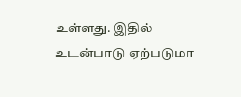உள்ளது. இதில் உடன்பாடு ஏற்படுமா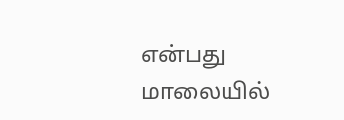என்பது மாலையில்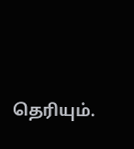தெரியும்.